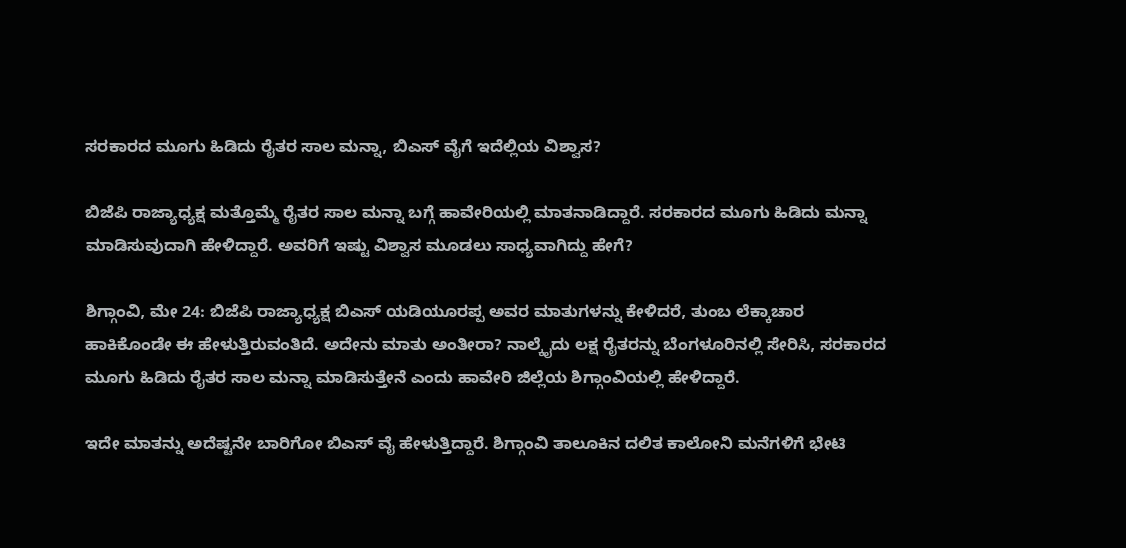ಸರಕಾರದ ಮೂಗು ಹಿಡಿದು ರೈತರ ಸಾಲ ಮನ್ನಾ, ಬಿಎಸ್ ವೈಗೆ ಇದೆಲ್ಲಿಯ ವಿಶ್ವಾಸ?

ಬಿಜೆಪಿ ರಾಜ್ಯಾಧ್ಯಕ್ಷ ಮತ್ತೊಮ್ಮೆ ರೈತರ ಸಾಲ ಮನ್ನಾ ಬಗ್ಗೆ ಹಾವೇರಿಯಲ್ಲಿ ಮಾತನಾಡಿದ್ದಾರೆ. ಸರಕಾರದ ಮೂಗು ಹಿಡಿದು ಮನ್ನಾ ಮಾಡಿಸುವುದಾಗಿ ಹೇಳಿದ್ದಾರೆ. ಅವರಿಗೆ ಇಷ್ಟು ವಿಶ್ವಾಸ ಮೂಡಲು ಸಾಧ್ಯವಾಗಿದ್ದು ಹೇಗೆ?

ಶಿಗ್ಗಾಂವಿ, ಮೇ 24: ಬಿಜೆಪಿ ರಾಜ್ಯಾಧ್ಯಕ್ಷ ಬಿಎಸ್ ಯಡಿಯೂರಪ್ಪ ಅವರ ಮಾತುಗಳನ್ನು ಕೇಳಿದರೆ, ತುಂಬ ಲೆಕ್ಕಾಚಾರ ಹಾಕಿಕೊಂಡೇ ಈ ಹೇಳುತ್ತಿರುವಂತಿದೆ. ಅದೇನು ಮಾತು ಅಂತೀರಾ? ನಾಲ್ಕೈದು ಲಕ್ಷ ರೈತರನ್ನು ಬೆಂಗಳೂರಿನಲ್ಲಿ ಸೇರಿಸಿ, ಸರಕಾರದ ಮೂಗು ಹಿಡಿದು ರೈತರ ಸಾಲ ಮನ್ನಾ ಮಾಡಿಸುತ್ತೇನೆ ಎಂದು ಹಾವೇರಿ ಜಿಲ್ಲೆಯ ಶಿಗ್ಗಾಂವಿಯಲ್ಲಿ ಹೇಳಿದ್ದಾರೆ.

ಇದೇ ಮಾತನ್ನು ಅದೆಷ್ಟನೇ ಬಾರಿಗೋ ಬಿಎಸ್ ವೈ ಹೇಳುತ್ತಿದ್ದಾರೆ. ಶಿಗ್ಗಾಂವಿ ತಾಲೂಕಿನ ದಲಿತ ಕಾಲೋನಿ ಮನೆಗಳಿಗೆ ಭೇಟಿ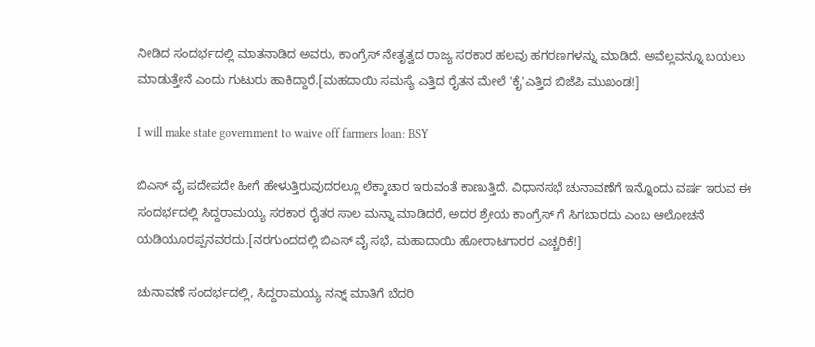ನೀಡಿದ ಸಂದರ್ಭದಲ್ಲಿ ಮಾತನಾಡಿದ ಅವರು, ಕಾಂಗ್ರೆಸ್ ನೇತೃತ್ವದ ರಾಜ್ಯ ಸರಕಾರ ಹಲವು ಹಗರಣಗಳನ್ನು ಮಾಡಿದೆ. ಅವೆಲ್ಲವನ್ನೂ ಬಯಲು ಮಾಡುತ್ತೇನೆ ಎಂದು ಗುಟುರು ಹಾಕಿದ್ದಾರೆ.[ಮಹದಾಯಿ ಸಮಸ್ಯೆ ಎತ್ತಿದ ರೈತನ ಮೇಲೆ 'ಕೈ'ಎತ್ತಿದ ಬಿಜೆಪಿ ಮುಖಂಡ!]

I will make state government to waive off farmers loan: BSY

ಬಿಎಸ್ ವೈ ಪದೇಪದೇ ಹೀಗೆ ಹೇಳುತ್ತಿರುವುದರಲ್ಲೂ ಲೆಕ್ಕಾಚಾರ ಇರುವಂತೆ ಕಾಣುತ್ತಿದೆ. ವಿಧಾನಸಭೆ ಚುನಾವಣೆಗೆ ಇನ್ನೊಂದು ವರ್ಷ ಇರುವ ಈ ಸಂದರ್ಭದಲ್ಲಿ ಸಿದ್ದರಾಮಯ್ಯ ಸರಕಾರ ರೈತರ ಸಾಲ ಮನ್ನಾ ಮಾಡಿದರೆ, ಅದರ ಶ್ರೇಯ ಕಾಂಗ್ರೆಸ್ ಗೆ ಸಿಗಬಾರದು ಎಂಬ ಆಲೋಚನೆ ಯಡಿಯೂರಪ್ಪನವರದು.[ನರಗುಂದದಲ್ಲಿ ಬಿಎಸ್ ವೈ ಸಭೆ, ಮಹಾದಾಯಿ ಹೋರಾಟಗಾರರ ಎಚ್ಚರಿಕೆ!]

ಚುನಾವಣೆ ಸಂದರ್ಭದಲ್ಲಿ, ಸಿದ್ದರಾಮಯ್ಯ ನನ್ನ್ ಮಾತಿಗೆ ಬೆದರಿ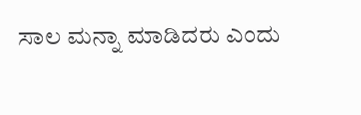ಸಾಲ ಮನ್ನಾ ಮಾಡಿದರು ಎಂದು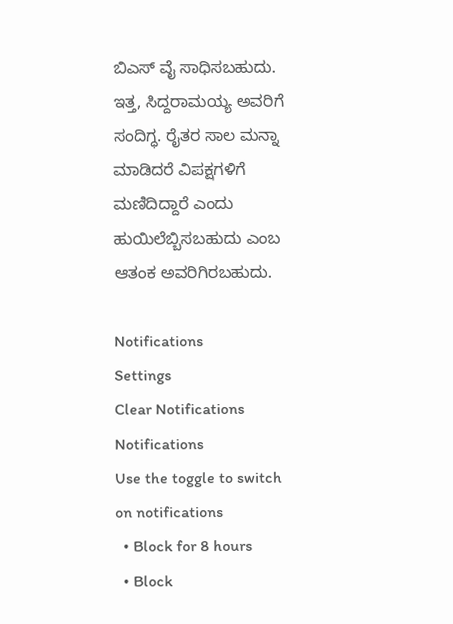ಬಿಎಸ್ ವೈ ಸಾಧಿಸಬಹುದು. ಇತ್ತ, ಸಿದ್ದರಾಮಯ್ಯ ಅವರಿಗೆ ಸಂದಿಗ್ಧ. ರೈತರ ಸಾಲ ಮನ್ನಾ ಮಾಡಿದರೆ ವಿಪಕ್ಷಗಳಿಗೆ ಮಣಿದಿದ್ದಾರೆ ಎಂದು ಹುಯಿಲೆಬ್ಬಿಸಬಹುದು ಎಂಬ ಆತಂಕ ಅವರಿಗಿರಬಹುದು.

Notifications
Settings
Clear Notifications
Notifications
Use the toggle to switch on notifications
  • Block for 8 hours
  • Block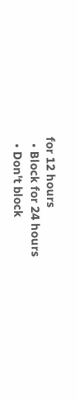for 12 hours
  • Block for 24 hours
  • Don't block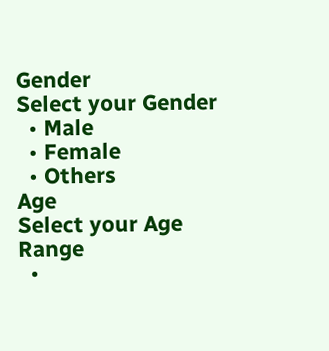Gender
Select your Gender
  • Male
  • Female
  • Others
Age
Select your Age Range
  •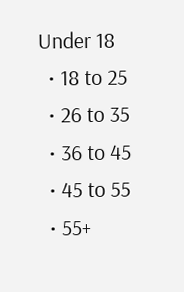Under 18
  • 18 to 25
  • 26 to 35
  • 36 to 45
  • 45 to 55
  • 55+